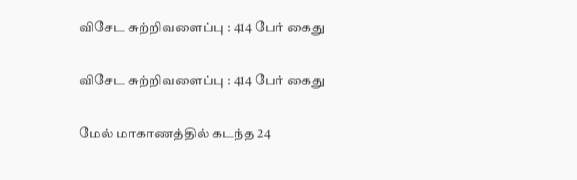விசேட சுற்றிவளைப்பு : 414 பேர் கைது

விசேட சுற்றிவளைப்பு : 414 பேர் கைது

மேல் மாகாணத்தில் கடந்த 24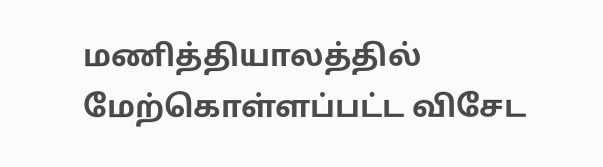மணித்தியாலத்தில் மேற்கொள்ளப்பட்ட விசேட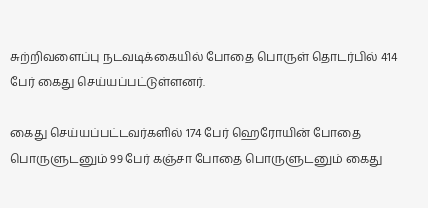சுற்றிவளைப்பு நடவடிக்கையில் போதை பொருள் தொடர்பில் 414 பேர் கைது செய்யப்பட்டுள்ளனர்.

கைது செய்யப்பட்டவர்களில் 174 பேர் ஹெரோயின் போதை பொருளுடனும் 99 பேர் கஞ்சா போதை பொருளுடனும் கைது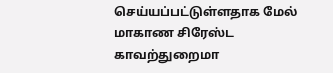செய்யப்பட்டுள்ளதாக மேல் மாகாண சிரேஸ்ட காவற்துறைமா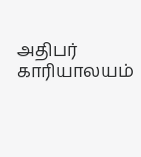அதிபர் காரியாலயம்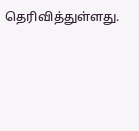தெரிவித்துள்ளது.